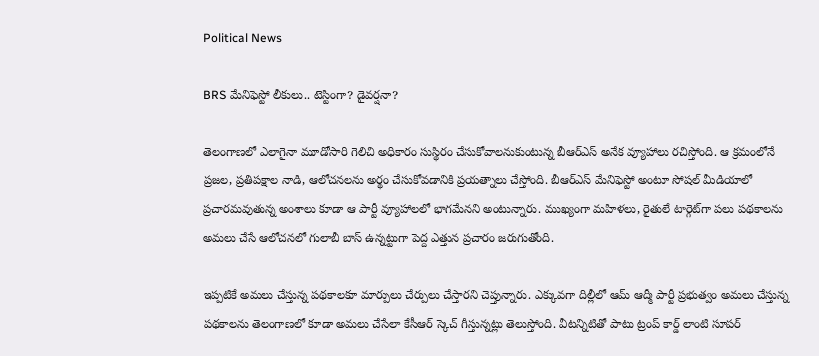Political News

BRS మేనిఫెస్టో లీకులు.. టెస్టింగా? డైవర్షనా?

తెలంగాణలో ఎలాగైనా మూడోసారి గెలిచి అధికారం సుస్థిరం చేసుకోవాలనుకుంటున్న బీఆర్ఎస్ అనేక వ్యూహాలు రచిస్తోంది. ఆ క్రమంలోనే ప్రజల, ప్రతిపక్షాల నాడి, ఆలోచనలను అర్థం చేసుకోవడానికి ప్రయత్నాలు చేస్తోంది. బీఆర్ఎస్ మేనిఫెస్టో అంటూ సోషల్ మీడియాలో ప్రచారమవుతున్న అంశాలు కూడా ఆ పార్టీ వ్యూహాలలో భాగమేనని అంటున్నారు. ముఖ్యంగా మహిళలు, రైతులే టార్గెట్‌గా పలు పథకాలను అమలు చేసే ఆలోచనలో గులాబీ బాస్ ఉన్నట్టుగా పెద్ద ఎత్తున ప్రచారం జరుగుతోంది.

ఇప్పటికే అమలు చేస్తున్న పథకాలకూ మార్పులు చేర్పులు చేస్తారని చెప్తున్నారు. ఎక్కువగా దిల్లీలో ఆమ్ ఆద్మీ పార్టీ ప్రభుత్వం అమలు చేస్తున్న పథకాలను తెలంగాణలో కూడా అమలు చేసేలా కేసీఆర్ స్కెచ్ గీస్తున్నట్లు తెలుస్తోంది. వీటన్నిటితో పాటు ట్రంప్ కార్డ్ లాంటి సూపర్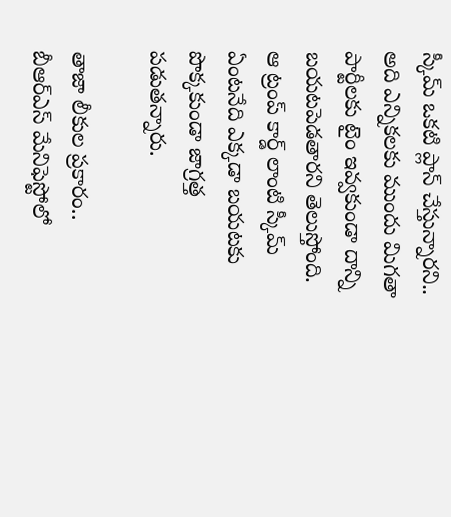స్కీమ్ ఒకటి ప్లాన్ చేస్తున్నారని.. అది ఎన్నికలకు ముందు మిగతా పార్టీలకు టైం ఇవ్వకుండా దాన్ని బయటపెడతారని తెలుస్తోంది. ఆ ట్రంప్ కార్డ్ లాంటి స్కీమ్ ఏంటనేది ఎక్కడా బయటకు పొక్కకుండా జాగ్రత్త పడుతన్నారు.

తాజా లీకుల ప్రకారం.. బీఆర్ఎస్ మేనిఫెస్టోలో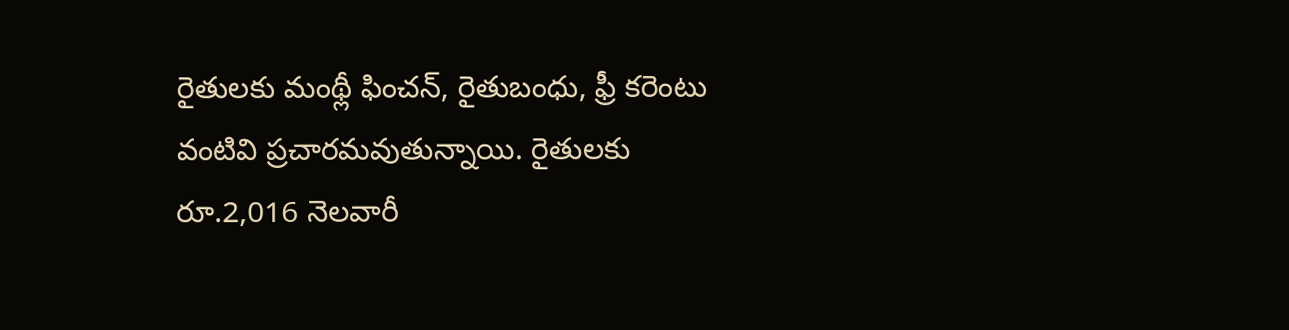రైతులకు మంథ్లీ ఫించన్, రైతుబంధు, ఫ్రీ కరెంటు వంటివి ప్రచారమవుతున్నాయి. రైతులకు రూ.2,016 నెలవారీ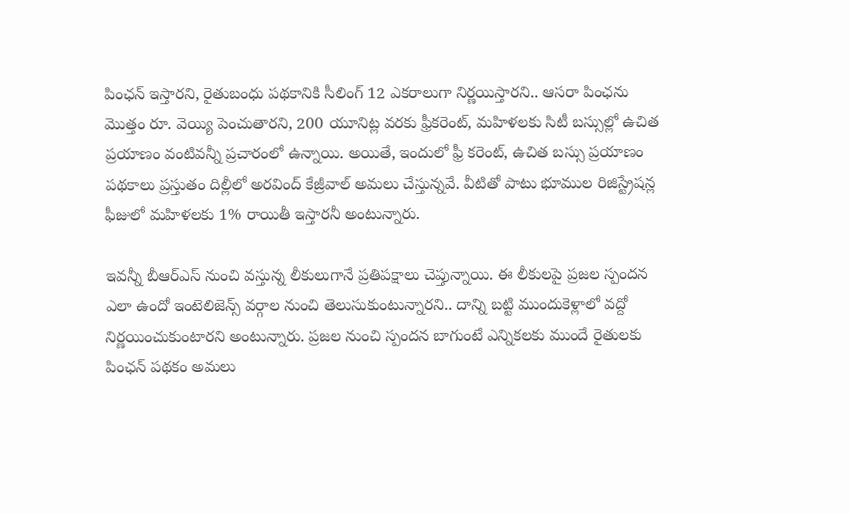పింఛన్ ఇస్తారని, రైతుబంధు పథకానికి సీలింగ్ 12 ఎకరాలుగా నిర్ణయిస్తారని.. ఆసరా పింఛను మొత్తం రూ. వెయ్యి పెంచుతారని, 200 యూనిట్ల వరకు ఫ్రీకరెంట్, మహిళలకు సిటీ బస్సుల్లో ఉచిత ప్రయాణం వంటివన్నీ ప్రచారంలో ఉన్నాయి. అయితే, ఇందులో ఫ్రీ కరెంట్, ఉచిత బస్సు ప్రయాణం పథకాలు ప్రస్తుతం దిల్లీలో అరవింద్ కేజ్రీవాల్ అమలు చేస్తున్నవే. వీటితో పాటు భూముల రిజిస్ట్రేషన్ల ఫీజులో మహిళలకు 1% రాయితీ ఇస్తారనీ అంటున్నారు.

ఇవన్నీ బీఆర్ఎస్ నుంచి వస్తున్న లీకులుగానే ప్రతిపక్షాలు చెప్తున్నాయి. ఈ లీకులపై ప్రజల స్పందన ఎలా ఉందో ఇంటెలిజెన్స్ వర్గాల నుంచి తెలుసుకుంటున్నారని.. దాన్ని బట్టి ముందుకెళ్లాలో వద్దో నిర్ణయించుకుంటారని అంటున్నారు. ప్రజల నుంచి స్పందన బాగుంటే ఎన్నికలకు ముందే రైతులకు పింఛన్ పథకం అమలు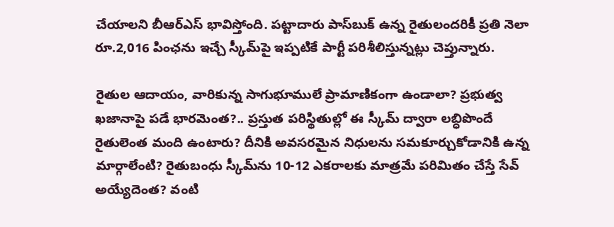చేయాలని బీఆర్ఎస్ భావిస్తోంది. పట్టాదారు పాస్‌బుక్ ఉన్న రైతులందరికీ ప్రతి నెలా రూ.2,016 పింఛను ఇచ్చే స్కీమ్‌పై ఇప్పటికే పార్టీ పరిశీలిస్తున్నట్లు చెప్తున్నారు.

రైతుల ఆదాయం, వారికున్న సాగుభూములే ప్రామాణికంగా ఉండాలా? ప్రభుత్వ ఖజానాపై పడే భారమెంత?.. ప్రస్తుత పరిస్థితుల్లో ఈ స్కీమ్ ద్వారా లబ్ధిపొందే రైతులెంత మంది ఉంటారు? దీనికి అవసరమైన నిధులను సమకూర్చుకోడానికి ఉన్న మార్గాలేంటి? రైతుబంధు స్కీమ్‌ను 10-12 ఎకరాలకు మాత్రమే పరిమితం చేస్తే సేవ్ అయ్యేదెంత? వంటి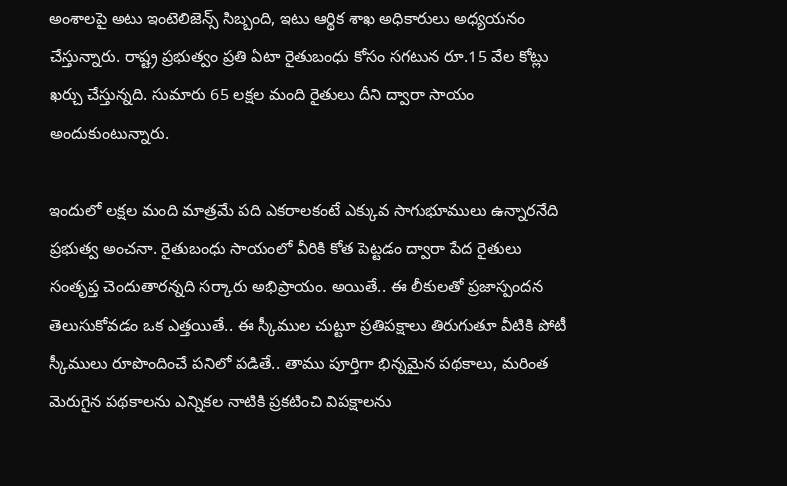అంశాలపై అటు ఇంటెలిజెన్స్ సిబ్బంది, ఇటు ఆర్థిక శాఖ అధికారులు అధ్యయనం చేస్తున్నారు. రాష్ట్ర ప్రభుత్వం ప్రతి ఏటా రైతుబంధు కోసం సగటున రూ.15 వేల కోట్లు ఖర్చు చేస్తున్నది. సుమారు 65 లక్షల మంది రైతులు దీని ద్వారా సాయం అందుకుంటున్నారు.

ఇందులో లక్షల మంది మాత్రమే పది ఎకరాలకంటే ఎక్కువ సాగుభూములు ఉన్నారనేది ప్రభుత్వ అంచనా. రైతుబంధు సాయంలో వీరికి కోత పెట్టడం ద్వారా పేద రైతులు సంతృప్త చెందుతారన్నది సర్కారు అభిప్రాయం. అయితే.. ఈ లీకులతో ప్రజాస్పందన తెలుసుకోవడం ఒక ఎత్తయితే.. ఈ స్కీముల చుట్టూ ప్రతిపక్షాలు తిరుగుతూ వీటికి పోటీ స్కీములు రూపొందించే పనిలో పడితే.. తాము పూర్తిగా భిన్నమైన పథకాలు, మరింత మెరుగైన పథకాలను ఎన్నికల నాటికి ప్రకటించి విపక్షాలను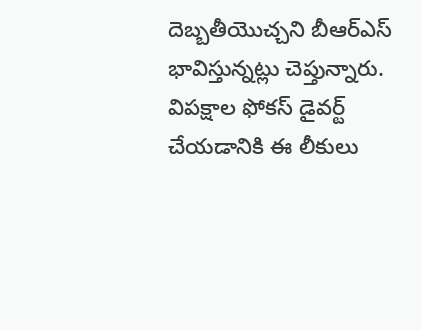దెబ్బతీయొచ్చని బీఆర్ఎస్ భావిస్తున్నట్లు చెప్తున్నారు. విపక్షాల ఫోకస్ డైవర్ట్ చేయడానికి ఈ లీకులు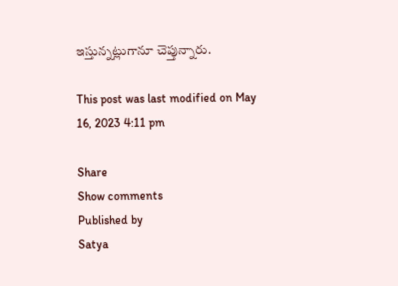ఇస్తున్నట్లుగానూ చెప్తున్నారు.

This post was last modified on May 16, 2023 4:11 pm

Share
Show comments
Published by
Satya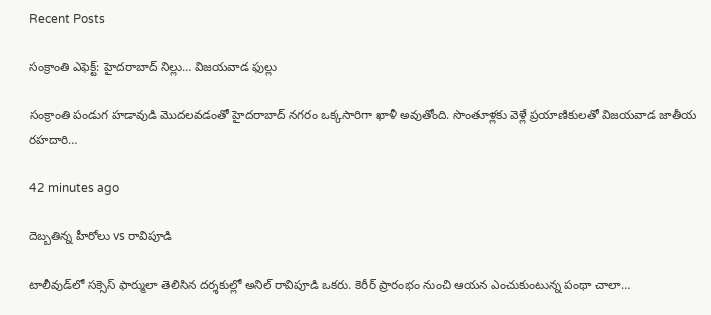Recent Posts

సంక్రాంతి ఎఫెక్ట్: హైదరాబాద్ నిల్లు… విజయవాడ ఫుల్లు

సంక్రాంతి పండుగ హడావుడి మొదలవడంతో హైదరాబాద్ నగరం ఒక్కసారిగా ఖాళీ అవుతోంది. సొంతూళ్లకు వెళ్లే ప్రయాణికులతో విజయవాడ జాతీయ రహదారి…

42 minutes ago

దెబ్బతిన్న హీరోలు vs రావిపూడి

టాలీవుడ్‌లో సక్సెస్ ఫార్ములా తెలిసిన దర్శకుల్లో అనిల్ రావిపూడి ఒకరు. కెరీర్ ప్రారంభం నుంచి ఆయన ఎంచుకుంటున్న పంథా చాలా…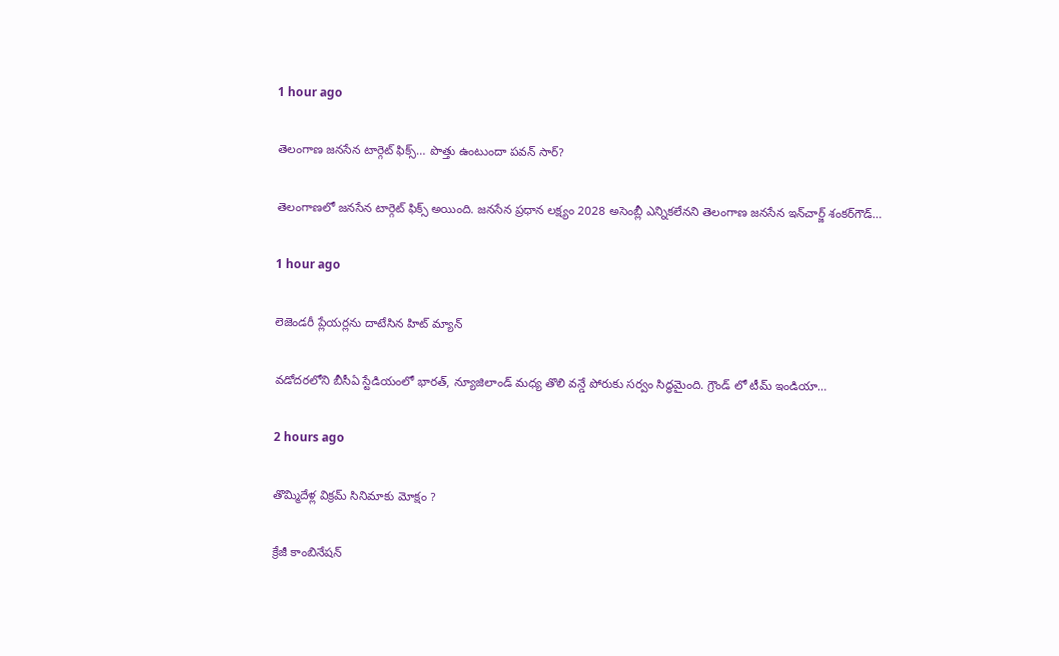1 hour ago

తెలంగాణ జనసేన టార్గెట్ ఫిక్స్… పొత్తు ఉంటుందా పవన్ సార్?

తెలంగాణలో జనసేన టార్గెట్ ఫిక్స్ అయింది. జనసేన ప్రధాన లక్ష్యం 2028 అసెంబ్లీ ఎన్నికలేనని తెలంగాణ జనసేన ఇన్‌చార్జ్‌ శంకర్‌గౌడ్‌…

1 hour ago

లెజెండరీ ప్లేయర్లను దాటేసిన హిట్ మ్యాన్

వడోదరలోని బీసీఏ స్టేడియంలో భారత్, న్యూజిలాండ్ మధ్య తొలి వన్డే పోరుకు సర్వం సిద్ధమైంది. గ్రౌండ్ లో టీమ్ ఇండియా…

2 hours ago

తొమ్మిదేళ్ల విక్రమ్ సినిమాకు మోక్షం ?

క్రేజీ కాంబినేషన్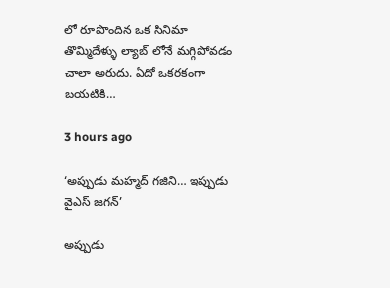లో రూపొందిన ఒక సినిమా తొమ్మిదేళ్ళు ల్యాబ్ లోనే మగ్గిపోవడం చాలా అరుదు. ఏదో ఒకరకంగా బయటికి…

3 hours ago

‘అప్పుడు మహ్మద్ గజిని… ఇప్పుడు వైఎస్ జగన్’

అప్పుడు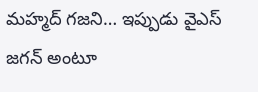మహ్మద్‌ గజని… ఇప్పుడు వైఎస్‌ జగన్‌ అంటూ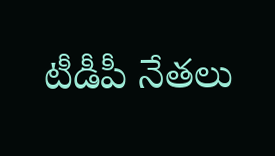టీడీపీ నేతలు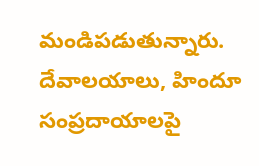మండిపడుతున్నారు. దేవాలయాలు, హిందూ సంప్రదాయాలపై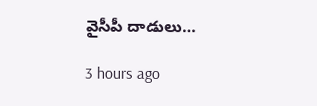వైసీపీ దాడులు…

3 hours ago